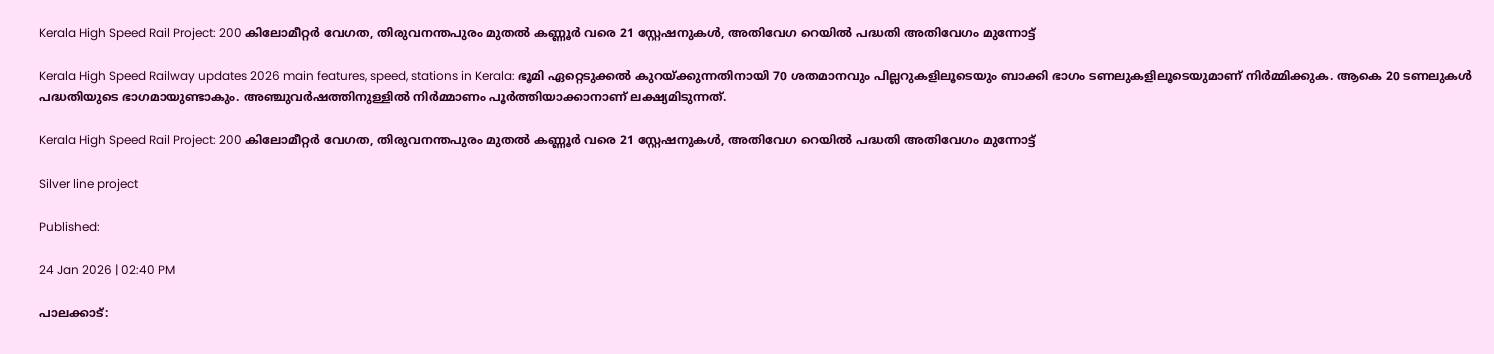Kerala High Speed Rail Project: 200 കിലോമീറ്റർ വേഗത, തിരുവനന്തപുരം മുതൽ കണ്ണൂർ വരെ 21 സ്റ്റേഷനുകൾ, അതിവേഗ റെയിൽ പദ്ധതി അതിവേഗം മുന്നോട്ട്

Kerala High Speed Railway updates 2026 main features, speed, stations in Kerala: ഭൂമി ഏറ്റെടുക്കൽ കുറയ്ക്കുന്നതിനായി 70 ശതമാനവും പില്ലറുകളിലൂടെയും ബാക്കി ഭാഗം ടണലുകളിലൂടെയുമാണ് നിർമ്മിക്കുക. ആകെ 20 ടണലുകൾ പദ്ധതിയുടെ ഭാഗമായുണ്ടാകും. അഞ്ചുവർഷത്തിനുള്ളിൽ നിർമ്മാണം പൂർത്തിയാക്കാനാണ് ലക്ഷ്യമിടുന്നത്.

Kerala High Speed Rail Project: 200 കിലോമീറ്റർ വേഗത, തിരുവനന്തപുരം മുതൽ കണ്ണൂർ വരെ 21 സ്റ്റേഷനുകൾ, അതിവേഗ റെയിൽ പദ്ധതി അതിവേഗം മുന്നോട്ട്

Silver line project

Published:

24 Jan 2026 | 02:40 PM

പാലക്കാട്: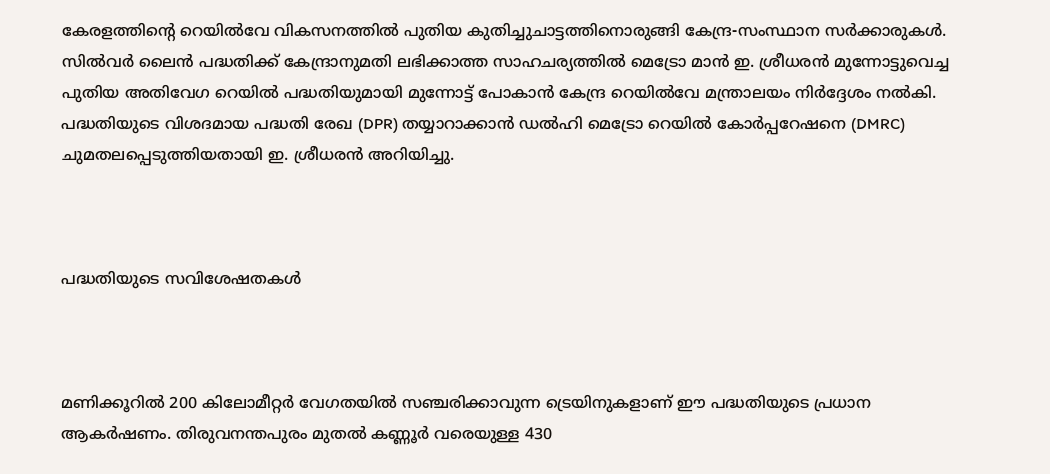കേരളത്തിന്റെ റെയിൽവേ വികസനത്തിൽ പുതിയ കുതിച്ചുചാട്ടത്തിനൊരുങ്ങി കേന്ദ്ര-സംസ്ഥാന സർക്കാരുകൾ. സിൽവർ ലൈൻ പദ്ധതിക്ക് കേന്ദ്രാനുമതി ലഭിക്കാത്ത സാഹചര്യത്തിൽ മെട്രോ മാൻ ഇ. ശ്രീധരൻ മുന്നോട്ടുവെച്ച പുതിയ അതിവേഗ റെയിൽ പദ്ധതിയുമായി മുന്നോട്ട് പോകാൻ കേന്ദ്ര റെയിൽവേ മന്ത്രാലയം നിർദ്ദേശം നൽകി. പദ്ധതിയുടെ വിശദമായ പദ്ധതി രേഖ (DPR) തയ്യാറാക്കാൻ ഡൽഹി മെട്രോ റെയിൽ കോർപ്പറേഷനെ (DMRC) ചുമതലപ്പെടുത്തിയതായി ഇ. ശ്രീധരൻ അറിയിച്ചു.



പദ്ധതിയുടെ സവിശേഷതകൾ



മണിക്കൂറിൽ 200 കിലോമീറ്റർ വേഗതയിൽ സഞ്ചരിക്കാവുന്ന ട്രെയിനുകളാണ് ഈ പദ്ധതിയുടെ പ്രധാന ആകർഷണം. തിരുവനന്തപുരം മുതൽ കണ്ണൂർ വരെയുള്ള 430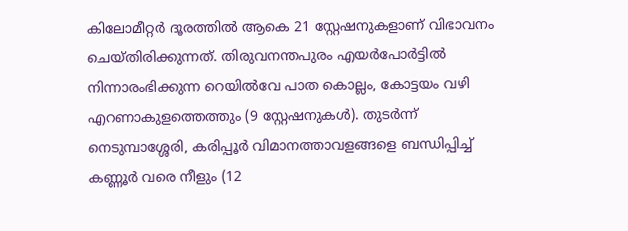കിലോമീറ്റർ ദൂരത്തിൽ ആകെ 21 സ്റ്റേഷനുകളാണ് വിഭാവനം ചെയ്തിരിക്കുന്നത്. തിരുവനന്തപുരം എയർപോർട്ടിൽ നിന്നാരംഭിക്കുന്ന റെയിൽവേ പാത കൊല്ലം, കോട്ടയം വഴി എറണാകുളത്തെത്തും (9 സ്റ്റേഷനുകൾ). തുടർന്ന് നെടുമ്പാശ്ശേരി, കരിപ്പൂർ വിമാനത്താവളങ്ങളെ ബന്ധിപ്പിച്ച് കണ്ണൂർ വരെ നീളും (12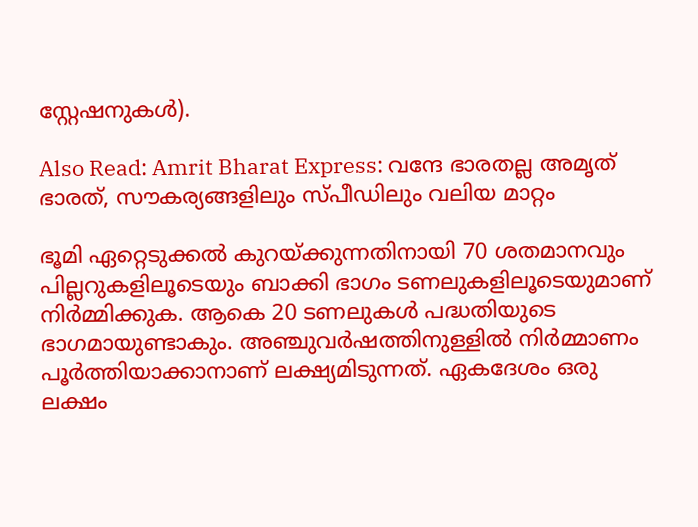സ്റ്റേഷനുകൾ).

Also Read: Amrit Bharat Express: വന്ദേ ഭാരതല്ല അമൃത് ഭാരത്, സൗകര്യങ്ങളിലും സ്പീഡിലും വലിയ മാറ്റം

ഭൂമി ഏറ്റെടുക്കൽ കുറയ്ക്കുന്നതിനായി 70 ശതമാനവും പില്ലറുകളിലൂടെയും ബാക്കി ഭാഗം ടണലുകളിലൂടെയുമാണ് നിർമ്മിക്കുക. ആകെ 20 ടണലുകൾ പദ്ധതിയുടെ ഭാഗമായുണ്ടാകും. അഞ്ചുവർഷത്തിനുള്ളിൽ നിർമ്മാണം പൂർത്തിയാക്കാനാണ് ലക്ഷ്യമിടുന്നത്. ഏകദേശം ഒരു ലക്ഷം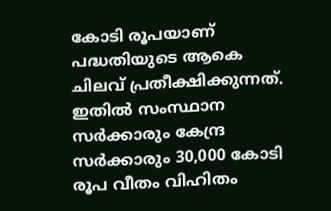കോടി രൂപയാണ് പദ്ധതിയുടെ ആകെ ചിലവ് പ്രതീക്ഷിക്കുന്നത്. ഇതിൽ സംസ്ഥാന സർക്കാരും കേന്ദ്ര സർക്കാരും 30,000 കോടി രൂപ വീതം വിഹിതം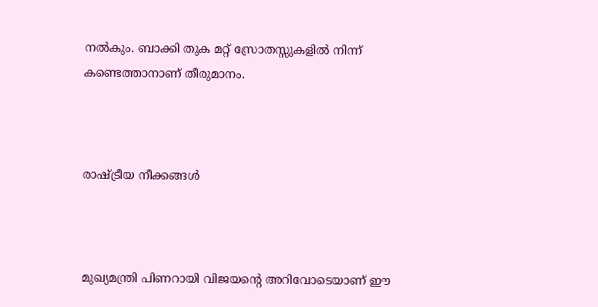നൽകും. ബാക്കി തുക മറ്റ് സ്രോതസ്സുകളിൽ നിന്ന് കണ്ടെത്താനാണ് തീരുമാനം.



രാഷ്ട്രീയ നീക്കങ്ങൾ



മുഖ്യമന്ത്രി പിണറായി വിജയന്റെ അറിവോടെയാണ് ഈ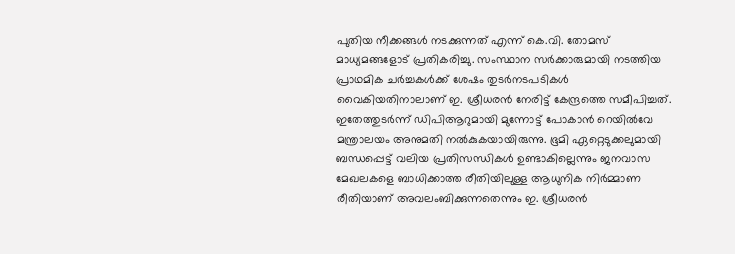പുതിയ നീക്കങ്ങൾ നടക്കുന്നത് എന്ന് കെ.വി. തോമസ് മാധ്യമങ്ങളോട് പ്രതികരിച്ചു. സംസ്ഥാന സർക്കാരുമായി നടത്തിയ പ്രാഥമിക ചർച്ചകൾക്ക് ശേഷം തുടർനടപടികൾ വൈകിയതിനാലാണ് ഇ. ശ്രീധരൻ നേരിട്ട് കേന്ദ്രത്തെ സമീപിച്ചത്. ഇതേത്തുടർന്ന് ഡിപിആറുമായി മുന്നോട്ട് പോകാൻ റെയിൽവേ മന്ത്രാലയം അനുമതി നൽകുകയായിരുന്നു. ഭൂമി ഏറ്റെടുക്കലുമായി ബന്ധപ്പെട്ട് വലിയ പ്രതിസന്ധികൾ ഉണ്ടാകില്ലെന്നും ജനവാസ മേഖലകളെ ബാധിക്കാത്ത രീതിയിലുള്ള ആധുനിക നിർമ്മാണ രീതിയാണ് അവലംബിക്കുന്നതെന്നും ഇ. ശ്രീധരൻ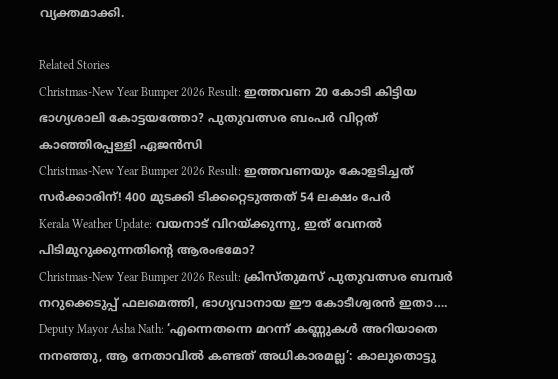വ്യക്തമാക്കി.

Related Stories
Christmas-New Year Bumper 2026 Result: ഇത്തവണ 20 കോടി കിട്ടിയ ഭാഗ്യശാലി കോട്ടയത്തോ? പുതുവത്സര ബംപർ വിറ്റത് കാഞ്ഞിരപ്പള്ളി ഏജൻസി
Christmas-New Year Bumper 2026 Result: ഇത്തവണയും കോളടിച്ചത് സർക്കാരിന്! 400 മുടക്കി ടിക്കറ്റെടുത്തത് 54 ലക്ഷം പേർ
Kerala Weather Update: വയനാട് വിറയ്ക്കുന്നു, ഇത് വേനൽ പിടിമുറുക്കുന്നതിന്റെ ആരംഭമോ?
Christmas-New Year Bumper 2026 Result: ക്രിസ്തുമസ് പുതുവത്സര ബമ്പർ നറുക്കെടുപ്പ് ഫലമെത്തി, ഭാഗ്യവാനായ ഈ കോടീശ്വരൻ ഇതാ….
Deputy Mayor Asha Nath: ‘എന്നെതന്നെ മറന്ന് കണ്ണുകൾ അറിയാതെ നനഞ്ഞു, ആ നേതാവിൽ കണ്ടത് അധികാരമല്ല’: കാലുതൊട്ടു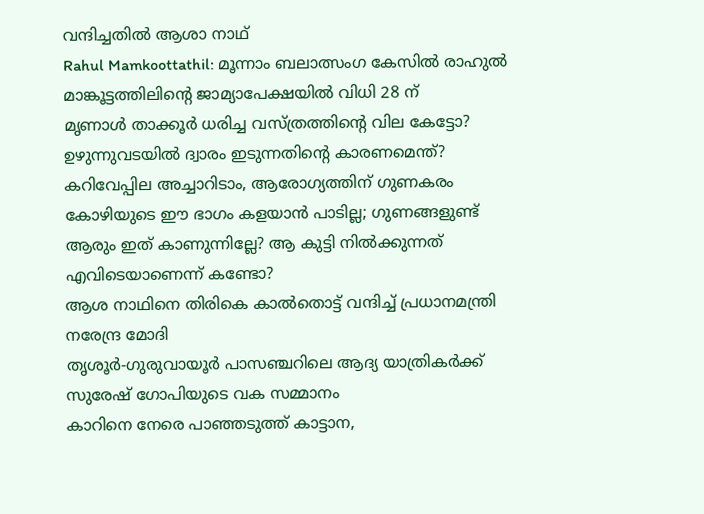വന്ദിച്ചതിൽ ആശാ നാഥ്
Rahul Mamkoottathil: മൂന്നാം ബലാത്സംഗ കേസിൽ രാഹുൽ മാങ്കൂട്ടത്തിലിന്റെ ജാമ്യാപേക്ഷയിൽ വിധി 28 ന്
മൃണാൾ താക്കൂർ ധരിച്ച വസ്ത്രത്തിന്റെ വില കേട്ടോ?
ഉഴുന്നുവടയില്‍ ദ്വാരം ഇടുന്നതിന്റെ കാരണമെന്ത്?
കറിവേപ്പില അച്ചാറിടാം, ആരോഗ്യത്തിന് ഗുണകരം
കോഴിയുടെ ഈ ഭാഗം കളയാന്‍ പാടില്ല; ഗുണങ്ങളുണ്ട്‌
ആരും ഇത് കാണുന്നില്ലേ? ആ കുട്ടി നിൽക്കുന്നത് എവിടെയാണെന്ന് കണ്ടോ?
ആശ നാഥിനെ തിരികെ കാൽതൊട്ട് വന്ദിച്ച് പ്രധാനമന്ത്രി നരേന്ദ്ര മോദി
തൃശൂർ-ഗുരുവായൂർ പാസഞ്ചറിലെ ആദ്യ യാത്രികർക്ക് സുരേഷ് ഗോപിയുടെ വക സമ്മാനം
കാറിനെ നേരെ പാഞ്ഞടുത്ത് കാട്ടാന,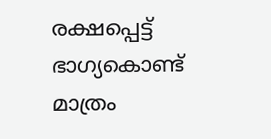രക്ഷപ്പെട്ട് ഭാഗ്യകൊണ്ട് മാത്രം